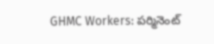GHMC Workers: పర్మినెంట్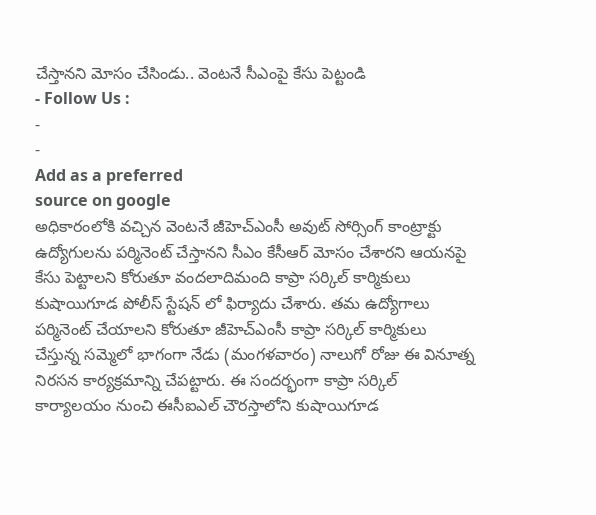చేస్తానని మోసం చేసిండు.. వెంటనే సీఎంపై కేసు పెట్టండి
- Follow Us :
-
-
Add as a preferred
source on google
అధికారంలోకి వచ్చిన వెంటనే జీహెచ్ఎంసీ అవుట్ సోర్సింగ్ కాంట్రాక్టు ఉద్యోగులను పర్మినెంట్ చేస్తానని సీఎం కేసీఆర్ మోసం చేశారని ఆయనపై కేసు పెట్టాలని కోరుతూ వందలాదిమంది కాప్రా సర్కిల్ కార్మికులు కుషాయిగూడ పోలీస్ స్టేషన్ లో ఫిర్యాదు చేశారు. తమ ఉద్యోగాలు పర్మినెంట్ చేయాలని కోరుతూ జీహెచ్ఎంసీ కాప్రా సర్కిల్ కార్మికులు చేస్తున్న సమ్మెలో భాగంగా నేడు (మంగళవారం) నాలుగో రోజు ఈ వినూత్న నిరసన కార్యక్రమాన్ని చేపట్టారు. ఈ సందర్భంగా కాప్రా సర్కిల్ కార్యాలయం నుంచి ఈసీఐఎల్ చౌరస్తాలోని కుషాయిగూడ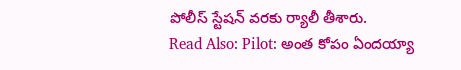పోలీస్ స్టేషన్ వరకు ర్యాలీ తీశారు.
Read Also: Pilot: అంత కోపం ఏందయ్యా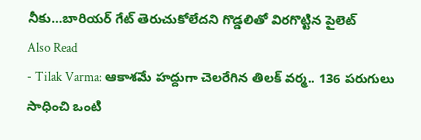నీకు…బారియర్ గేట్ తెరుచుకోలేదని గొడ్డలితో విరగొట్టిన పైలెట్
Also Read
- Tilak Varma: ఆకాశమే హద్దుగా చెలరేగిన తిలక్ వర్మ.. 136 పరుగులు సాధించి ఒంటి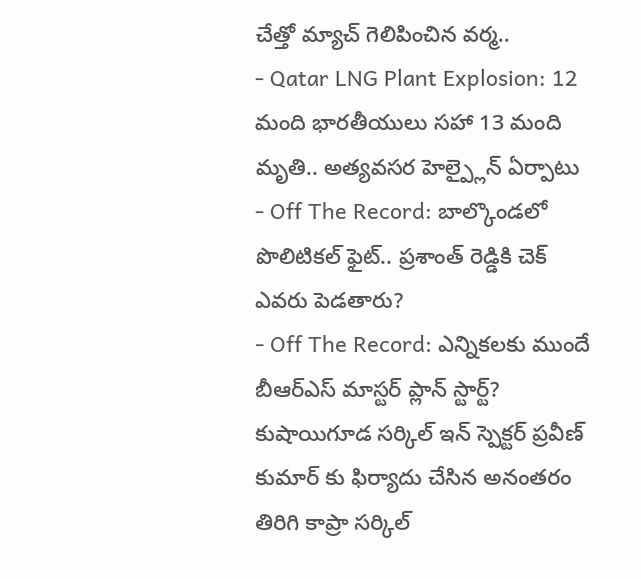చేత్తో మ్యాచ్ గెలిపించిన వర్మ..
- Qatar LNG Plant Explosion: 12 మంది భారతీయులు సహా 13 మంది మృతి.. అత్యవసర హెల్ప్లైన్ ఏర్పాటు
- Off The Record: బాల్కొండలో పొలిటికల్ ఫైట్.. ప్రశాంత్ రెడ్డికి చెక్ ఎవరు పెడతారు?
- Off The Record: ఎన్నికలకు ముందే బీఆర్ఎస్ మాస్టర్ ప్లాన్ స్టార్ట్?
కుషాయిగూడ సర్కిల్ ఇన్ స్పెక్టర్ ప్రవీణ్ కుమార్ కు ఫిర్యాదు చేసిన అనంతరం తిరిగి కాప్రా సర్కిల్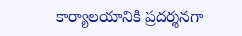కార్యాలయానికి ప్రదర్శనగా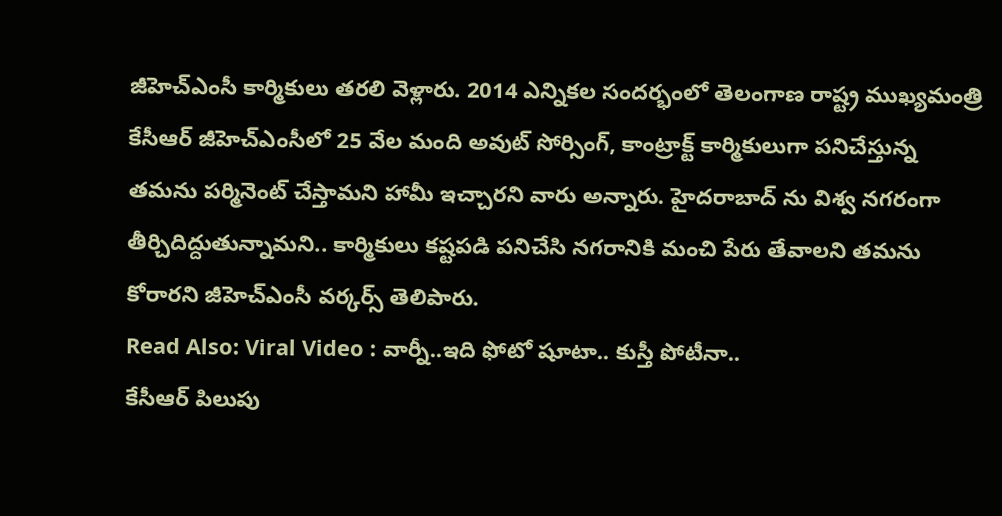జీహెచ్ఎంసీ కార్మికులు తరలి వెళ్లారు. 2014 ఎన్నికల సందర్భంలో తెలంగాణ రాష్ట్ర ముఖ్యమంత్రి కేసీఆర్ జీహెచ్ఎంసీలో 25 వేల మంది అవుట్ సోర్సింగ్, కాంట్రాక్ట్ కార్మికులుగా పనిచేస్తున్న తమను పర్మినెంట్ చేస్తామని హామీ ఇచ్చారని వారు అన్నారు. హైదరాబాద్ ను విశ్వ నగరంగా తీర్చిదిద్దుతున్నామని.. కార్మికులు కష్టపడి పనిచేసి నగరానికి మంచి పేరు తేవాలని తమను కోరారని జీహెచ్ఎంసీ వర్కర్స్ తెలిపారు.
Read Also: Viral Video : వార్నీ..ఇది ఫోటో షూటా.. కుస్తీ పోటీనా..
కేసీఆర్ పిలుపు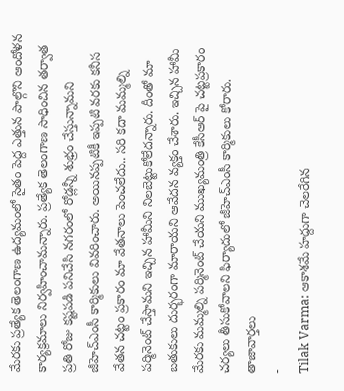మేరకు ప్రత్యేక తెలంగాణ ఉద్యమంలో సైతం పెద్ద ఎత్తున పాల్గొని ఆందోళన కార్యక్రమాలు నిర్వహించామన్నారు. ప్రత్యేక తెలంగాణ సాధించిన తర్వాత ప్రతి రోజు కష్టపడి పనిచేసి నగరంలో రోడ్లన్నీ శుభ్రం చేస్తున్నామని జీహెచ్ఎంసీ కార్మికులు వివరించారు. అయినప్పటికీ ఇప్పటి వరకు కనీస వేతన చట్టం ప్రకారం మా వేతనాలు పెంచలేదు.. సరి కదా మమ్మల్ని పర్మినెంట్ చేస్తామని ఇచ్చిన హామీని నిలబెట్టుకోలేదన్నారు. దీంతో మా బతుకులు దుర్భరంగా మారాయని ఆవేదన వ్యక్తం చేశారు. ఇచ్చిన హామీ మేరకు మమ్మల్ని పర్మినెంట్ చేయని ముఖ్యమంత్రి కేసీఆర్ పై చట్టప్రకారం చర్యలు తీసుకోవాలని ఫిర్యాదులో జీహెచ్ఎంసీ కార్మికులు కోరారు.
తాజావార్తలు
-
Tilak Varma: ఆకాశమే హద్దుగా చెలరేగిన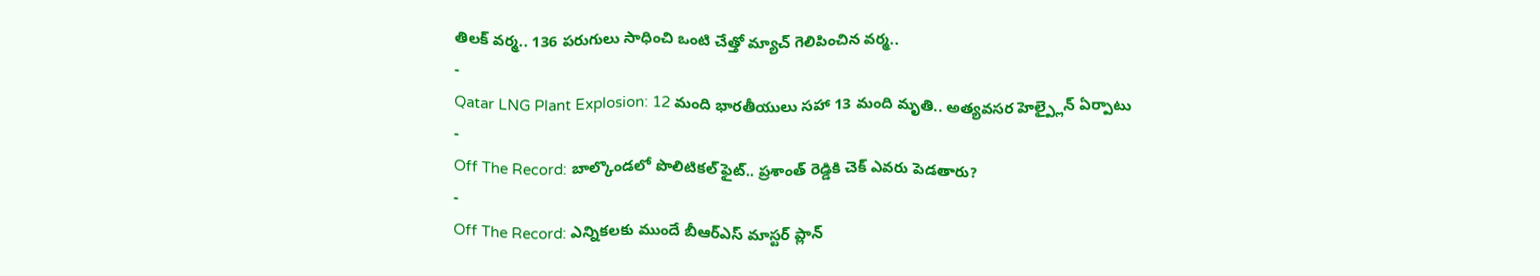తిలక్ వర్మ.. 136 పరుగులు సాధించి ఒంటి చేత్తో మ్యాచ్ గెలిపించిన వర్మ..
-
Qatar LNG Plant Explosion: 12 మంది భారతీయులు సహా 13 మంది మృతి.. అత్యవసర హెల్ప్లైన్ ఏర్పాటు
-
Off The Record: బాల్కొండలో పొలిటికల్ ఫైట్.. ప్రశాంత్ రెడ్డికి చెక్ ఎవరు పెడతారు?
-
Off The Record: ఎన్నికలకు ముందే బీఆర్ఎస్ మాస్టర్ ప్లాన్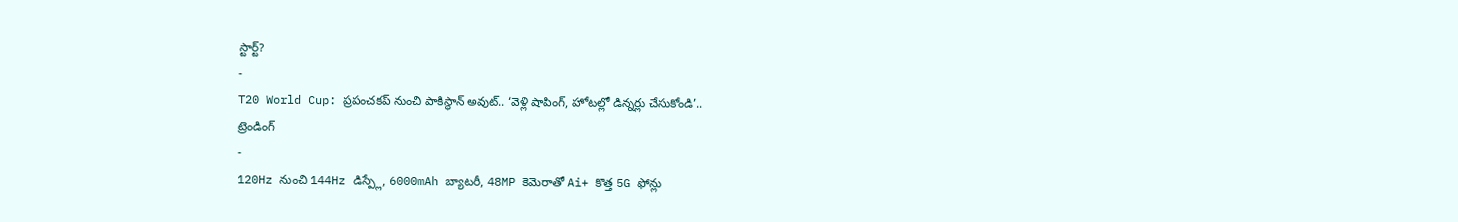స్టార్ట్?
-
T20 World Cup: ప్రపంచకప్ నుంచి పాకిస్థాన్ అవుట్.. ‘వెళ్లి షాపింగ్, హోటల్లో డిన్నర్లు చేసుకోండి’..
ట్రెండింగ్
-
120Hz నుంచి 144Hz డిస్ప్లే, 6000mAh బ్యాటరీ, 48MP కెమెరాతో Ai+ కొత్త 5G ఫోన్లు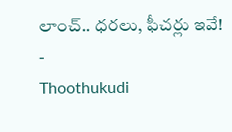లాంచ్.. ధరలు, ఫీచర్లు ఇవే!
-
Thoothukudi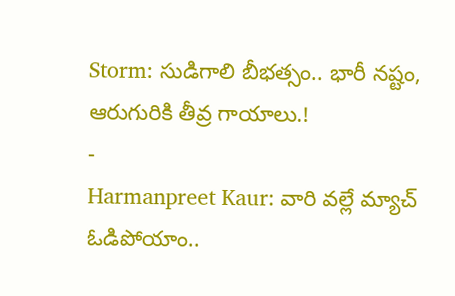Storm: సుడిగాలి బీభత్సం.. భారీ నష్టం, ఆరుగురికి తీవ్ర గాయాలు.!
-
Harmanpreet Kaur: వారి వల్లే మ్యాచ్ ఓడిపోయాం..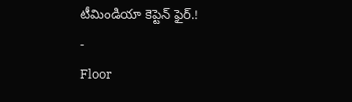టీమిండియా కెప్టెన్ ఫైర్.!
-
Floor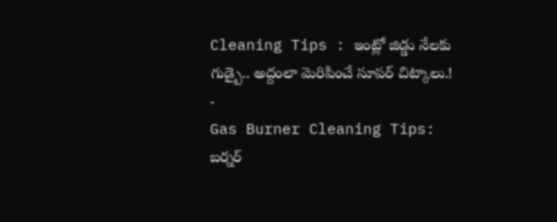Cleaning Tips : ఇంట్లో జిడ్డు నేలకు గుడ్బై.. అద్దంలా మెరిపించే సూపర్ చిట్కాలు.!
-
Gas Burner Cleaning Tips: బర్నర్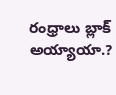రంధ్రాలు బ్లాక్ అయ్యాయా.?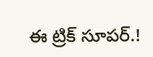ఈ ట్రిక్ సూపర్.!